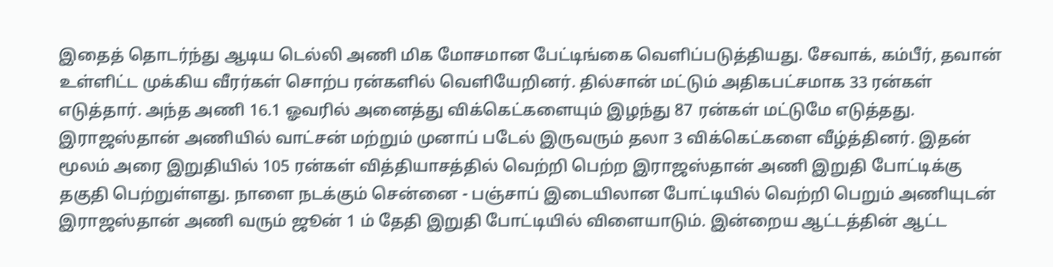இதைத் தொடர்ந்து ஆடிய டெல்லி அணி மிக மோசமான பேட்டிங்கை வெளிப்படுத்தியது. சேவாக், கம்பீர், தவான் உள்ளிட்ட முக்கிய வீரர்கள் சொற்ப ரன்களில் வெளியேறினர். தில்சான் மட்டும் அதிகபட்சமாக 33 ரன்கள் எடுத்தார். அந்த அணி 16.1 ஓவரில் அனைத்து விக்கெட்களையும் இழந்து 87 ரன்கள் மட்டுமே எடுத்தது. இராஜஸ்தான் அணியில் வாட்சன் மற்றும் முனாப் படேல் இருவரும் தலா 3 விக்கெட்களை வீழ்த்தினர். இதன் மூலம் அரை இறுதியில் 105 ரன்கள் வித்தியாசத்தில் வெற்றி பெற்ற இராஜஸ்தான் அணி இறுதி போட்டிக்கு தகுதி பெற்றுள்ளது. நாளை நடக்கும் சென்னை - பஞ்சாப் இடையிலான போட்டியில் வெற்றி பெறும் அணியுடன் இராஜஸ்தான் அணி வரும் ஜூன் 1 ம் தேதி இறுதி போட்டியில் விளையாடும். இன்றைய ஆட்டத்தின் ஆட்ட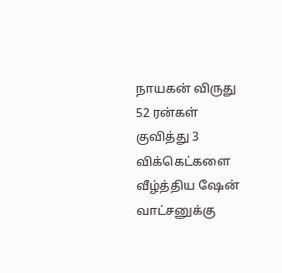நாயகன் விருது 52 ரன்கள் குவித்து 3 விக்கெட்களை வீழ்த்திய ஷேன் வாட்சனுக்கு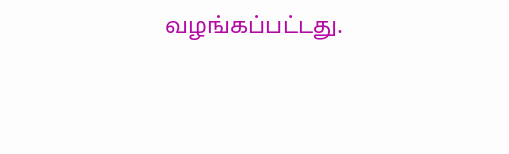வழங்கப்பட்டது.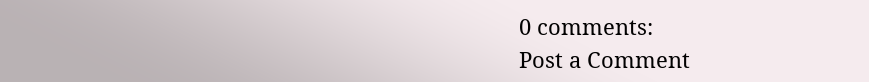0 comments:
Post a Comment